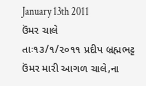January 13th 2011
ઉંમર ચાલે
તાઃ૧૩/૧/૨૦૧૧ પ્રદીપ બ્રહ્મભટ્ટ
ઉંમર મારી આગળ ચાલે,ના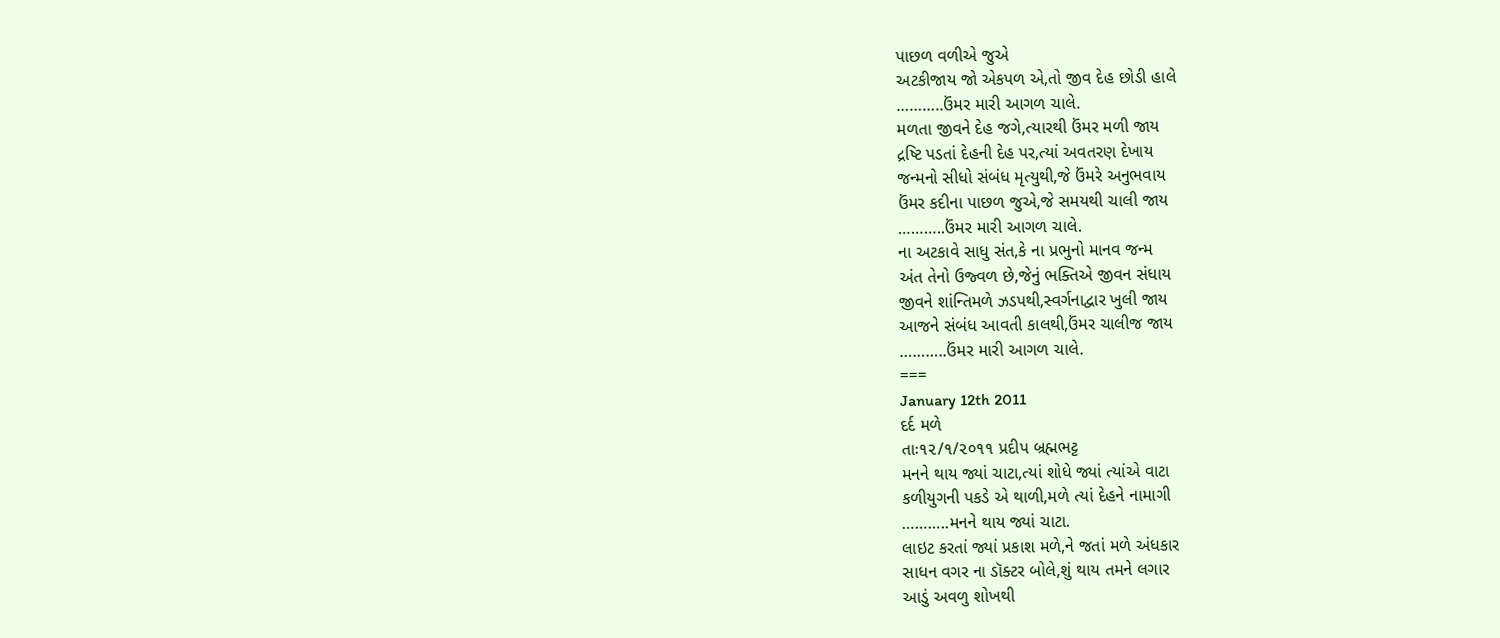પાછળ વળીએ જુએ
અટકીજાય જો એકપળ એ,તો જીવ દેહ છોડી હાલે
………..ઉંમર મારી આગળ ચાલે.
મળતા જીવને દેહ જગે,ત્યારથી ઉંમર મળી જાય
દ્રષ્ટિ પડતાં દેહની દેહ પર,ત્યાં અવતરણ દેખાય
જન્મનો સીધો સંબંધ મૃત્યુથી,જે ઉંમરે અનુભવાય
ઉંમર કદીના પાછળ જુએ,જે સમયથી ચાલી જાય
………..ઉંમર મારી આગળ ચાલે.
ના અટકાવે સાધુ સંત,કે ના પ્રભુનો માનવ જન્મ
અંત તેનો ઉજ્વળ છે,જેનું ભક્તિએ જીવન સંધાય
જીવને શાંન્તિમળે ઝડપથી,સ્વર્ગનાદ્વાર ખુલી જાય
આજને સંબંધ આવતી કાલથી,ઉંમર ચાલીજ જાય
………..ઉંમર મારી આગળ ચાલે.
===
January 12th 2011
દર્દ મળે
તાઃ૧૨/૧/૨૦૧૧ પ્રદીપ બ્રહ્મભટ્ટ
મનને થાય જ્યાં ચાટા,ત્યાં શોધે જ્યાં ત્યાંએ વાટા
કળીયુગની પકડે એ થાળી,મળે ત્યાં દેહને નામાગી
………..મનને થાય જ્યાં ચાટા.
લાઇટ કરતાં જ્યાં પ્રકાશ મળે,ને જતાં મળે અંધકાર
સાધન વગર ના ડૉક્ટર બોલે,શું થાય તમને લગાર
આડું અવળુ શોખથી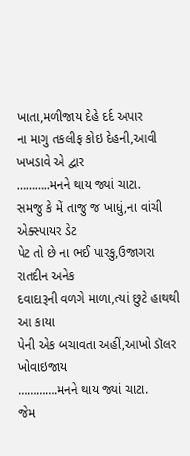ખાતા,મળીજાય દેહે દર્દ અપાર
ના માગુ તકલીફ કોઇ દેહની,આવી ખખડાવે એ દ્વાર
………..મનને થાય જ્યાં ચાટા.
સમજુ કે મેં તાજુ જ ખાધું,ના વાંચી એક્સ્પાયર ડેટ
પેટ તો છે ના ભઈ પારકુ,ઉજાગરા રાતદીન અનેક
દવાદારૂની વળગે માળા,ત્યાં છુટે હાથથી આ કાયા
પેની એક બચાવતા અહીં,આખો ડૉલર ખોવાઇજાય
………….મનને થાય જ્યાં ચાટા.
જેમ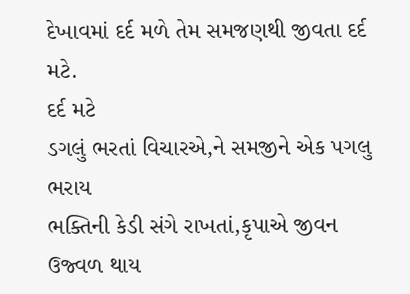દેખાવમાં દર્દ મળે તેમ સમજણથી જીવતા દર્દ મટે.
દર્દ મટે
ડગલું ભરતાં વિચારએ,ને સમજીને એક પગલુ ભરાય
ભક્તિની કેડી સંગે રાખતાં,કૃપાએ જીવન ઉજ્વળ થાય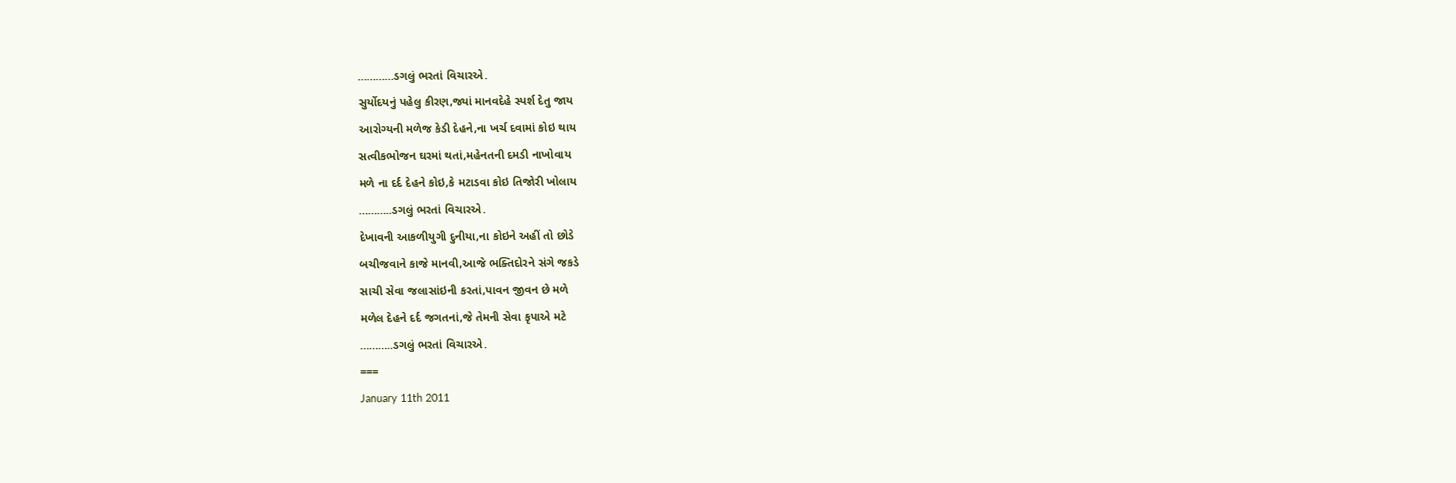…………ડગલું ભરતાં વિચારએ.
સુર્યોદયનું પહેલુ કીરણ,જ્યાં માનવદેહે સ્પર્શ દેતુ જાય
આરોગ્યની મળેજ કેડી દેહને,ના ખર્ચ દવામાં કોઇ થાય
સત્વીકભોજન ઘરમાં થતાં,મહેનતની દમડી નાખોવાય
મળે ના દર્દ દેહને કોઇ,કે મટાડવા કોઇ તિજોરી ખોલાય
………..ડગલું ભરતાં વિચારએ.
દેખાવની આકળીયુગી દુનીયા,ના કોઇને અહીં તો છોડે
બચીજવાને કાજે માનવી,આજે ભક્તિદોરને સંગે જકડે
સાચી સેવા જલાસાંઇની કરતાં,પાવન જીવન છે મળે
મળેલ દેહને દર્દ જગતનાં,જે તેમની સેવા કૃપાએ મટે
………..ડગલું ભરતાં વિચારએ.
===
January 11th 2011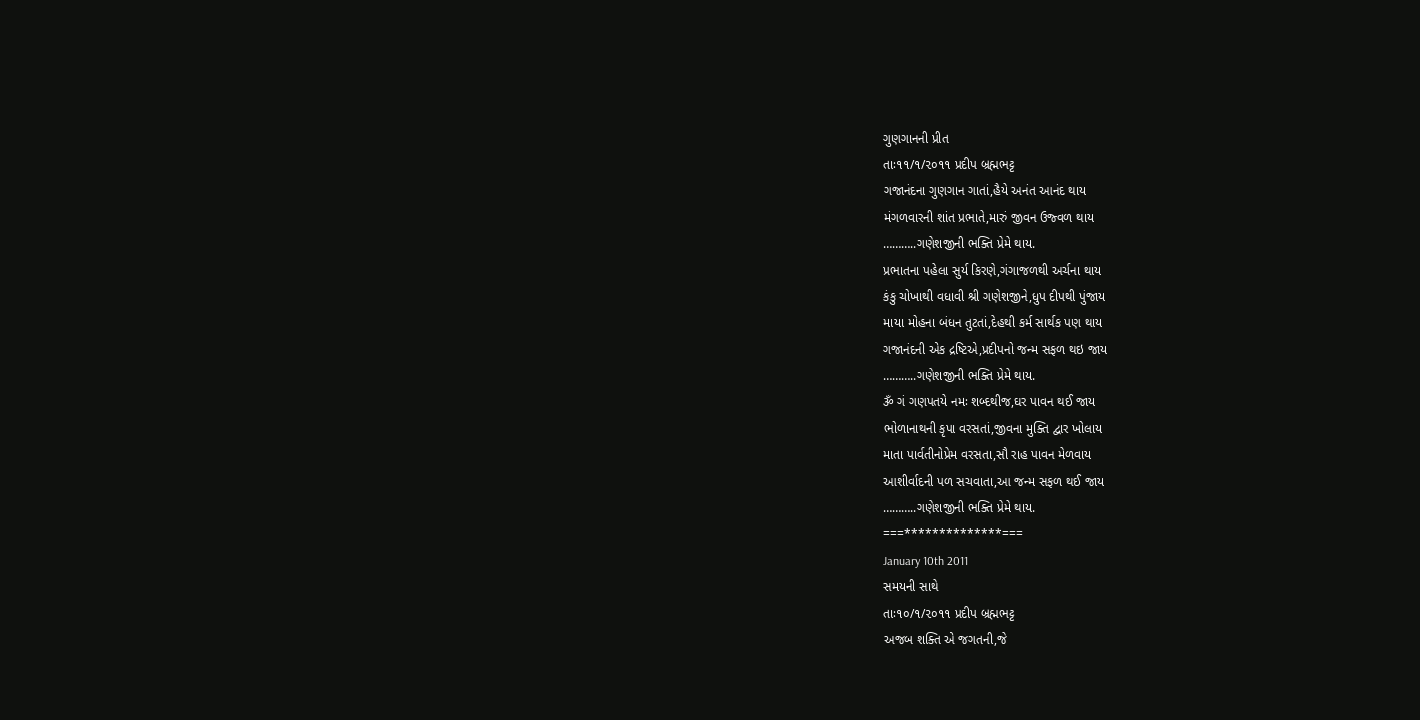ગુણગાનની પ્રીત
તાઃ૧૧/૧/૨૦૧૧ પ્રદીપ બ્રહ્મભટ્ટ
ગજાનંદના ગુણગાન ગાતાં,હૈયે અનંત આનંદ થાય
મંગળવારની શાંત પ્રભાતે,મારું જીવન ઉજ્વળ થાય
………..ગણેશજીની ભક્તિ પ્રેમે થાય.
પ્રભાતના પહેલા સુર્ય કિરણે,ગંગાજળથી અર્ચના થાય
કંકુ ચોખાથી વધાવી શ્રી ગણેશજીને,ધુપ દીપથી પુંજાય
માયા મોહના બંધન તુટતાં,દેહથી કર્મ સાર્થક પણ થાય
ગજાનંદની એક દ્રષ્ટિએ,પ્રદીપનો જન્મ સફળ થઇ જાય
………..ગણેશજીની ભક્તિ પ્રેમે થાય.
ૐ ગં ગણપતયે નમઃ શબ્દથીજ,ઘર પાવન થઈ જાય
ભોળાનાથની કૃપા વરસતાં,જીવના મુક્તિ દ્વાર ખોલાય
માતા પાર્વતીનોપ્રેમ વરસતા,સૌ રાહ પાવન મેળવાય
આશીર્વાદની પળ સચવાતા,આ જન્મ સફળ થઈ જાય
………..ગણેશજીની ભક્તિ પ્રેમે થાય.
===**************===
January 10th 2011
સમયની સાથે
તાઃ૧૦/૧/૨૦૧૧ પ્રદીપ બ્રહ્મભટ્ટ
અજબ શક્તિ એ જગતની,જે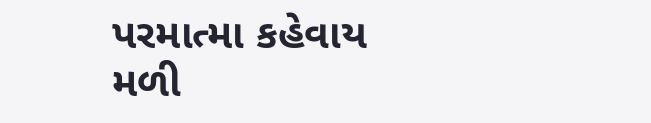પરમાત્મા કહેવાય
મળી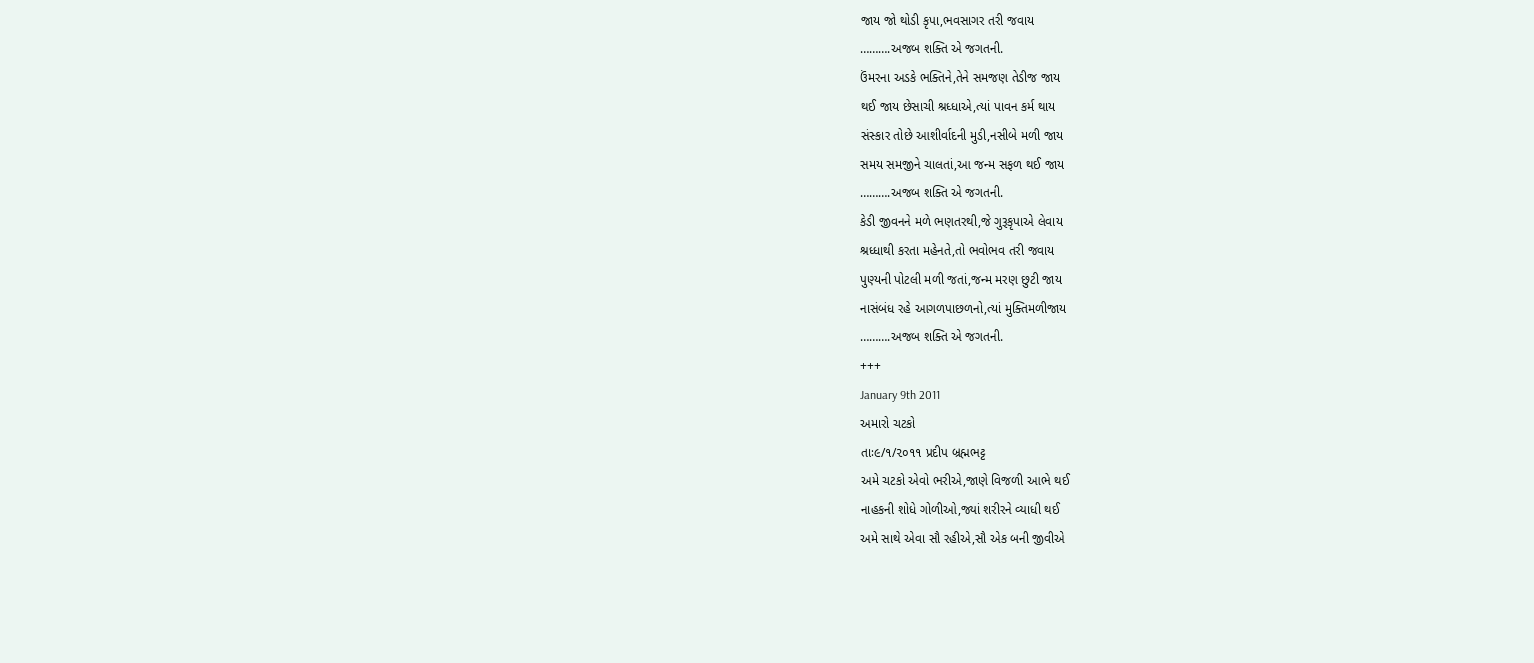જાય જો થોડી કૃપા,ભવસાગર તરી જવાય
……….અજબ શક્તિ એ જગતની.
ઉંમરના અડકે ભક્તિને,તેને સમજણ તેડીજ જાય
થઈ જાય છેસાચી શ્રધ્ધાએ,ત્યાં પાવન કર્મ થાય
સંસ્કાર તોછે આશીર્વાદની મુડી,નસીબે મળી જાય
સમય સમજીને ચાલતાં,આ જન્મ સફળ થઈ જાય
……….અજબ શક્તિ એ જગતની.
કેડી જીવનને મળે ભણતરથી,જે ગુરૂકૃપાએ લેવાય
શ્રધ્ધાથી કરતા મહેનતે,તો ભવોભવ તરી જવાય
પુણ્યની પોટલી મળી જતાં,જન્મ મરણ છુટી જાય
નાસંબંધ રહે આગળપાછળનો,ત્યાં મુક્તિમળીજાય
……….અજબ શક્તિ એ જગતની.
+++
January 9th 2011
અમારો ચટકો
તાઃ૯/૧/૨૦૧૧ પ્રદીપ બ્રહ્મભટ્ટ
અમે ચટકો એવો ભરીએ,જાણે વિજળી આભે થઈ
નાહકની શોધે ગોળીઓ,જ્યાં શરીરને વ્યાધી થઈ
અમે સાથે એવા સૌ રહીએ,સૌ એક બની જીવીએ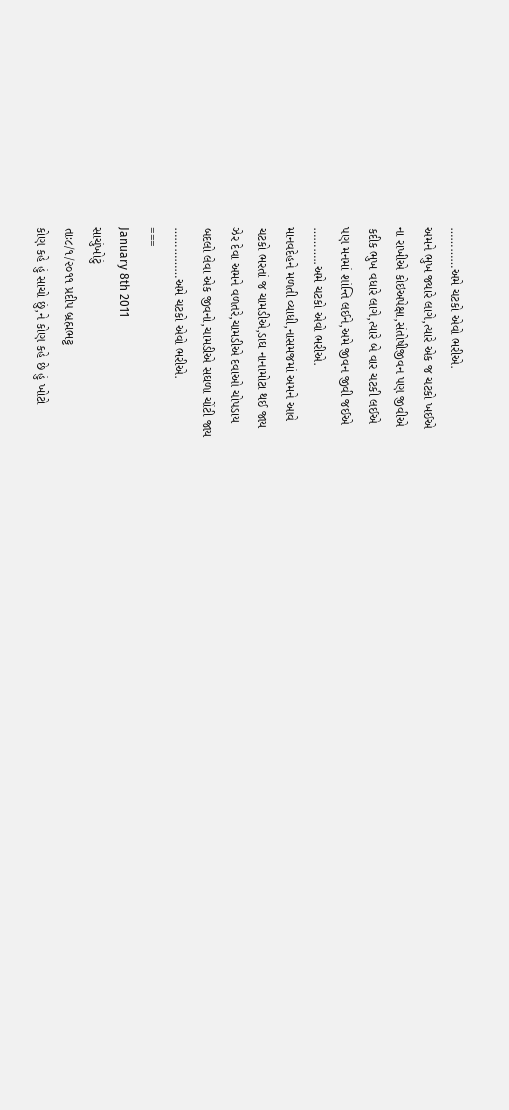…………અમે ચટકો એવો ભરીએ.
અમને ભુખ જ્યારે લાગે,ત્યારે એક જ ચટકો ખઈએ
ના રાખીએ કોઇઅપેક્ષા,સંતોષીજીવન પણ જીવીએ
કદીક ભુખ વધારે લાગે,ત્યારે બે વાર ચટકી લઈએ
પણ મનમાં શાંન્તિ લઈને,અમે જીવન જીવી જઈએ
………..અમે ચટકો એવો ભરીએ.
માનવદેહને મળતી વ્યાધી,નાસમજમાં અમને આવે
ચટકો ભરતાં જ ચામડીએ,ડાઘ નાનામોટા થઈ જાય
ઝેર દેવા અમને વળતરે,ચામડીએ દવાઓ ચોપડાય
બદલો લેવા એક જીવનો,ચામડીએ સઘળા ચોંટી જાય
……………અમે ચટકો એવો ભરીએ.
===
January 8th 2011
સાચુંખોટું
તાઃ૮/૧/૨૦૧૧ પ્રદીપ બ્રહ્મભટ્ટ
કોણ કહે હું સાચો છું,ને કોણ કહે છે હું ખોટો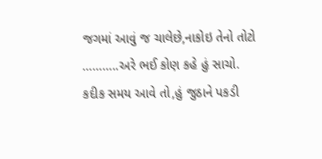જગમાં આવું જ ચાલેછે,નાકોઇ તેનો તોટો
………..અરે ભઈ કોણ કહે હું સાચો.
કદીક સમય આવે તો,હું જુઠાને પકડી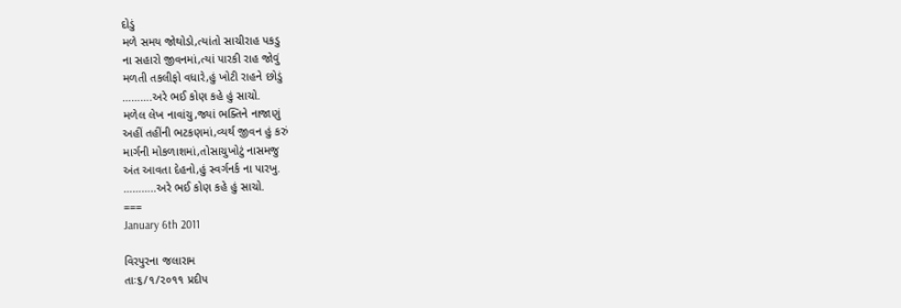દોડું
મળે સમય જોથોડો,ત્યાંતો સાચીરાહ પકડુ
ના સહારો જીવનમાં,ત્યાં પારકી રાહ જોવું
મળતી તકલીફો વધારે,હું ખોટી રાહને છોડું
……….અરે ભઈ કોણ કહે હું સાચો.
મળેલ લેખ નાવાંચુ,જ્યાં ભક્તિને નાજાણું
અહીં તહીંની ભટકણમાં,વ્યર્થ જીવન હું કરું
માર્ગની મોકળાશમાં,તોસાચુખોટું નાસમજુ
અંત આવતા દેહનો,હું સ્વર્ગનર્ક ના પારખુ.
………..અરે ભઈ કોણ કહે હું સાચો.
===
January 6th 2011

વિરપુરના જલારામ
તાઃ૬/૧/૨૦૧૧ પ્રદીપ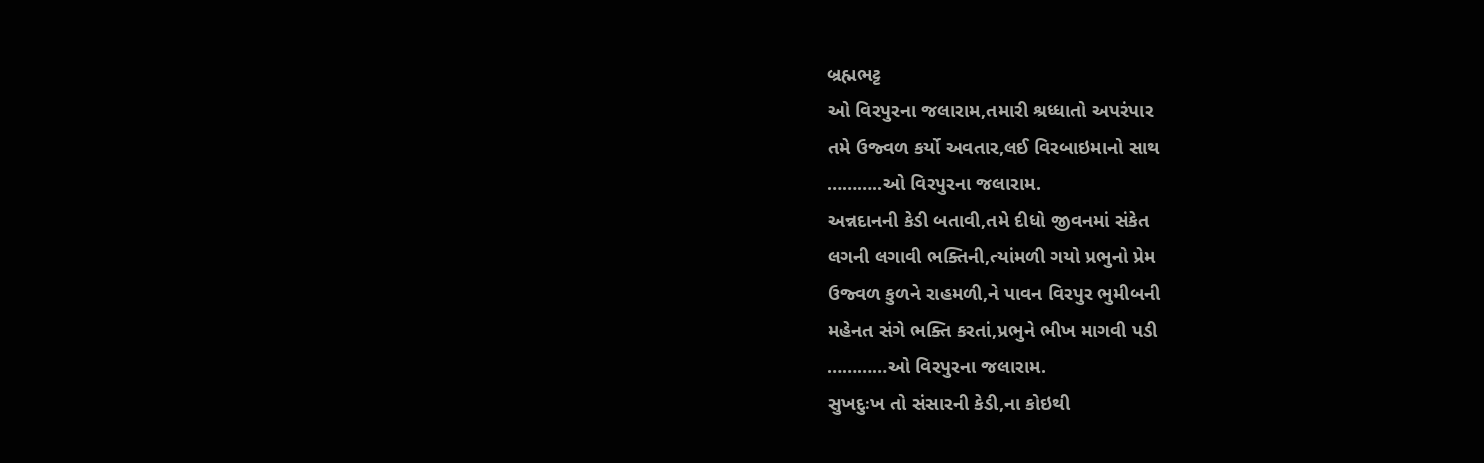બ્રહ્મભટ્ટ
ઓ વિરપુરના જલારામ,તમારી શ્રધ્ધાતો અપરંપાર
તમે ઉજ્વળ કર્યો અવતાર,લઈ વિરબાઇમાનો સાથ
………..ઓ વિરપુરના જલારામ.
અન્નદાનની કેડી બતાવી,તમે દીધો જીવનમાં સંકેત
લગની લગાવી ભક્તિની,ત્યાંમળી ગયો પ્રભુનો પ્રેમ
ઉજ્વળ કુળને રાહમળી,ને પાવન વિરપુર ભુમીબની
મહેનત સંગે ભક્તિ કરતાં,પ્રભુને ભીખ માગવી પડી
…………ઓ વિરપુરના જલારામ.
સુખદુઃખ તો સંસારની કેડી,ના કોઇથી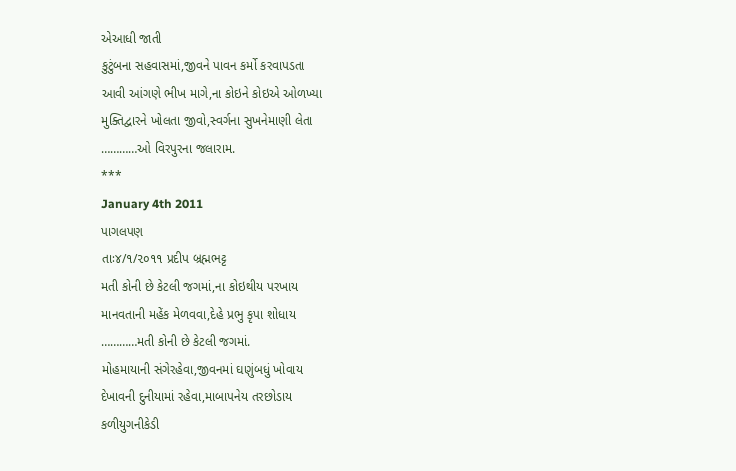એઆધી જાતી
કુટુંબના સહવાસમાં,જીવને પાવન કર્મો કરવાપડતા
આવી આંગણે ભીખ માગે,ના કોઇને કોઇએ ઓળખ્યા
મુક્તિદ્વારને ખોલતા જીવો,સ્વર્ગના સુખનેમાણી લેતા
…………ઓ વિરપુરના જલારામ.
***
January 4th 2011
પાગલપણ
તાઃ૪/૧/૨૦૧૧ પ્રદીપ બ્રહ્મભટ્ટ
મતી કોની છે કેટલી જગમાં,ના કોઇથીય પરખાય
માનવતાની મહેંક મેળવવા,દેહે પ્રભુ કૃપા શોધાય
…………મતી કોની છે કેટલી જગમાં.
મોહમાયાની સંગેરહેવા,જીવનમાં ઘણુંબધું ખોવાય
દેખાવની દુનીયામાં રહેવા,માબાપનેય તરછોડાય
કળીયુગનીકેડી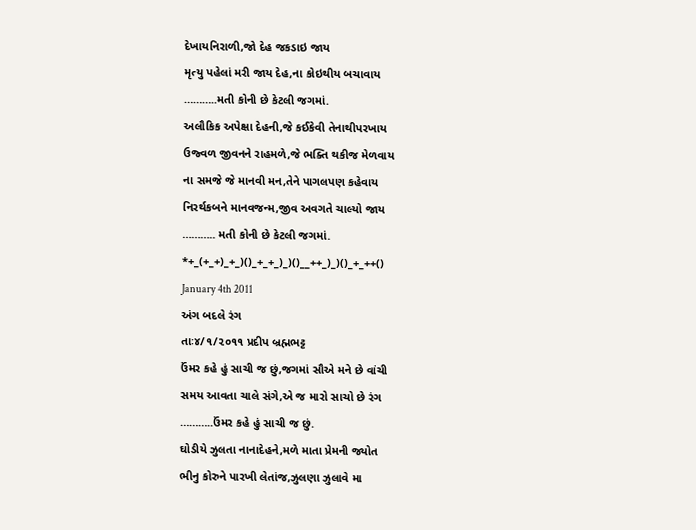દેખાયનિરાળી,જો દેહ જકડાઇ જાય
મૃત્યુ પહેલાં મરી જાય દેહ,ના કોઇથીય બચાવાય
………..મતી કોની છે કેટલી જગમાં.
અલૌકિક અપેક્ષા દેહની,જે કઈકેવી તેનાથીપરખાય
ઉજ્વળ જીવનને રાહમળે,જે ભક્તિ થકીજ મેળવાય
ના સમજે જે માનવી મન,તેને પાગલપણ કહેવાય
નિરર્થકબને માનવજન્મ,જીવ અવગતે ચાલ્યો જાય
……….. મતી કોની છે કેટલી જગમાં.
*+_(+_+)_+_)()_+_+_)_)()__++_)_)()_+_++()
January 4th 2011
અંગ બદલે રંગ
તાઃ૪/૧/૨૦૧૧ પ્રદીપ બ્રહ્મભટ્ટ
ઉંમર કહે હું સાચી જ છું,જગમાં સૌએ મને છે વાંચી
સમય આવતા ચાલે સંગે,એ જ મારો સાચો છે રંગ
………..ઉંમર કહે હું સાચી જ છું.
ઘોડીયે ઝુલતા નાનાદેહને,મળે માતા પ્રેમની જ્યોત
ભીનુ કોરુને પારખી લેતાંજ,ઝુલણા ઝુલાવે મા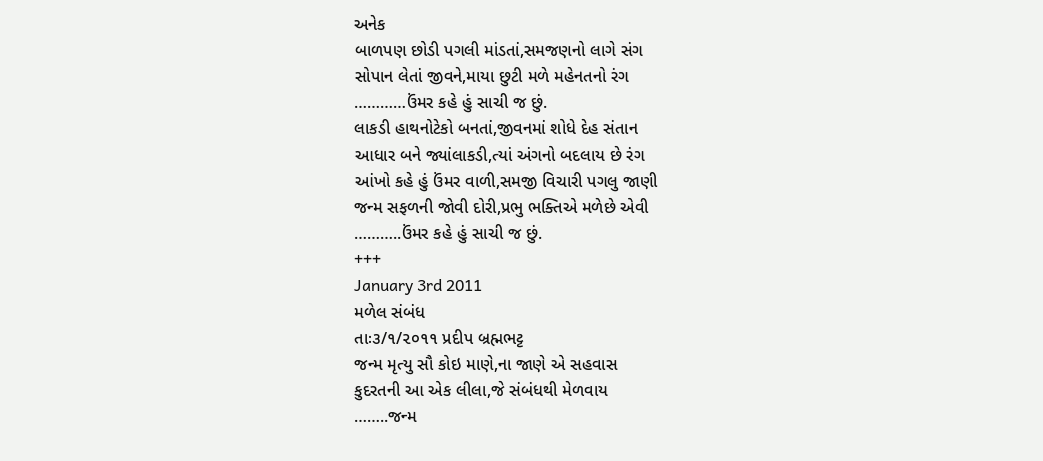અનેક
બાળપણ છોડી પગલી માંડતાં,સમજણનો લાગે સંગ
સોપાન લેતાં જીવને,માયા છુટી મળે મહેનતનો રંગ
…………ઉંમર કહે હું સાચી જ છું.
લાકડી હાથનોટેકો બનતાં,જીવનમાં શોધે દેહ સંતાન
આધાર બને જ્યાંલાકડી,ત્યાં અંગનો બદલાય છે રંગ
આંખો કહે હું ઉંમર વાળી,સમજી વિચારી પગલુ જાણી
જન્મ સફળની જોવી દોરી,પ્રભુ ભક્તિએ મળેછે એવી
………..ઉંમર કહે હું સાચી જ છું.
+++
January 3rd 2011
મળેલ સંબંધ
તાઃ૩/૧/૨૦૧૧ પ્રદીપ બ્રહ્મભટ્ટ
જન્મ મૃત્યુ સૌ કોઇ માણે,ના જાણે એ સહવાસ
કુદરતની આ એક લીલા,જે સંબંધથી મેળવાય
……..જન્મ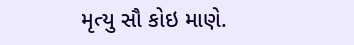મૃત્યુ સૌ કોઇ માણે.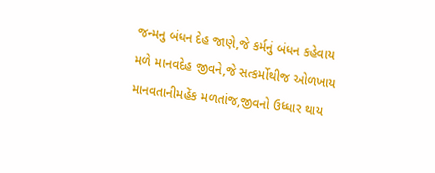જન્મનુ બંધન દેહ જાણે,જે કર્મનું બંધન કહેવાય
મળે માનવદેહ જીવને,જે સત્કર્મોથીજ ઓળખાય
માનવતાનીમહેંક મળતાંજ,જીવનો ઉધ્ધાર થાય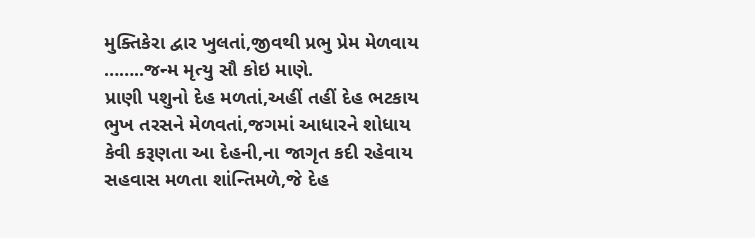મુક્તિકેરા દ્વાર ખુલતાં,જીવથી પ્રભુ પ્રેમ મેળવાય
……..જન્મ મૃત્યુ સૌ કોઇ માણે.
પ્રાણી પશુનો દેહ મળતાં,અહીં તહીં દેહ ભટકાય
ભુખ તરસને મેળવતાં,જગમાં આધારને શોધાય
કેવી કરૂણતા આ દેહની,ના જાગૃત કદી રહેવાય
સહવાસ મળતા શાંન્તિમળે,જે દેહ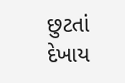છુટતાં દેખાય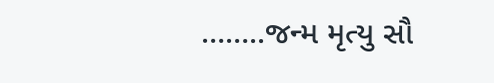……..જન્મ મૃત્યુ સૌ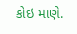કોઇ માણે.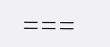===